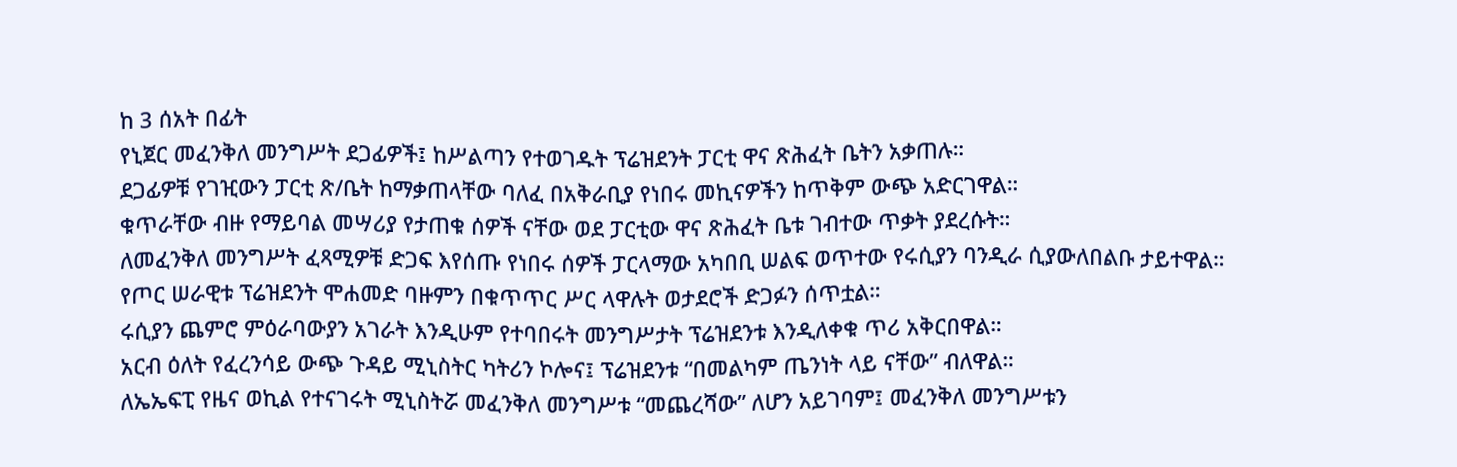ከ 3 ሰአት በፊት
የኒጀር መፈንቅለ መንግሥት ደጋፊዎች፤ ከሥልጣን የተወገዱት ፕሬዝደንት ፓርቲ ዋና ጽሕፈት ቤትን አቃጠሉ።
ደጋፊዎቹ የገዢውን ፓርቲ ጽ/ቤት ከማቃጠላቸው ባለፈ በአቅራቢያ የነበሩ መኪናዎችን ከጥቅም ውጭ አድርገዋል።
ቁጥራቸው ብዙ የማይባል መሣሪያ የታጠቁ ሰዎች ናቸው ወደ ፓርቲው ዋና ጽሕፈት ቤቱ ገብተው ጥቃት ያደረሱት።
ለመፈንቅለ መንግሥት ፈጻሚዎቹ ድጋፍ እየሰጡ የነበሩ ሰዎች ፓርላማው አካበቢ ሠልፍ ወጥተው የሩሲያን ባንዲራ ሲያውለበልቡ ታይተዋል።
የጦር ሠራዊቱ ፕሬዝደንት ሞሐመድ ባዙምን በቁጥጥር ሥር ላዋሉት ወታደሮች ድጋፉን ሰጥቷል።
ሩሲያን ጨምሮ ምዕራባውያን አገራት እንዲሁም የተባበሩት መንግሥታት ፕሬዝደንቱ እንዲለቀቁ ጥሪ አቅርበዋል።
አርብ ዕለት የፈረንሳይ ውጭ ጉዳይ ሚኒስትር ካትሪን ኮሎና፤ ፕሬዝደንቱ “በመልካም ጤንነት ላይ ናቸው” ብለዋል።
ለኤኤፍፒ የዜና ወኪል የተናገሩት ሚኒስትሯ መፈንቅለ መንግሥቱ “መጨረሻው” ለሆን አይገባም፤ መፈንቅለ መንግሥቱን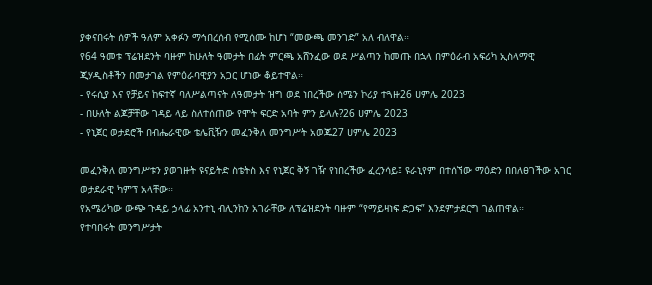ያቀናበሩት ሰዎች ዓለም አቀፉን ማኅበረሰብ የሚሰሙ ከሆነ “መውጫ መንገድ” አለ ብለዋል።
የ64 ዓመቱ ፕሬዝደንት ባዙም ከሁለት ዓመታት በፊት ምርጫ አሸንፈው ወደ ሥልጣን ከመጡ በኋላ በምዕራብ አፍሪካ ኢስላማዊ ጂሃዲስቶችን በመታገል የምዕራባዊያን አጋር ሆነው ቆይተዋል።
- የሩሲያ እና የቻይና ከፍተኛ ባለሥልጣናት ለዓመታት ዝግ ወደ ነበረችው ሰሜን ኮሪያ ተጓዙ26 ሀምሌ 2023
- በሁለት ልጆቻቸው ገዳይ ላይ ስለተሰጠው የሞት ፍርድ አባት ምን ይላሉ?26 ሀምሌ 2023
- የኒጀር ወታደሮች በብሔራዊው ቴሌቪዥን መፈንቅለ መንግሥት አወጁ27 ሀምሌ 2023

መፈንቅለ መንግሥቱን ያወገዙት ዩናይትድ ስቴትስ እና የኒጀር ቅኝ ገዥ የነበረችው ፈረንሳይ፤ ዩራኒየም በተሰኘው ማዕድን በበለፀገችው አገር ወታደራዊ ካምፕ አላቸው።
የአሜሪካው ውጭ ጉዳይ ኃላፊ አንተኒ ብሊንከን አገራቸው ለፕሬዝደንት ባዙም “የማይዛነፍ ድጋፍ” እንደምታደርግ ገልጠዋል።
የተባበሩት መንግሥታት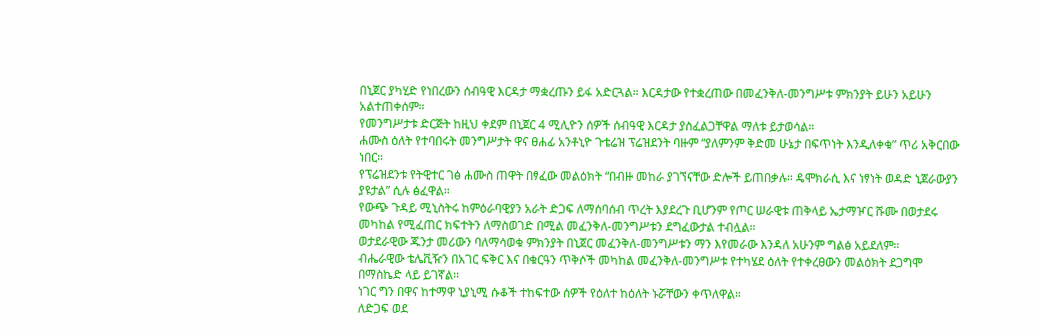በኒጀር ያካሂድ የነበረውን ሰብዓዊ እርዳታ ማቋረጡን ይፋ አድርጓል። እርዳታው የተቋረጠው በመፈንቅለ-መንግሥቱ ምክንያት ይሁን አይሁን አልተጠቀሰም።
የመንግሥታቱ ድርጅት ከዚህ ቀደም በኒጀር 4 ሚሊዮን ሰዎች ሰብዓዊ እርዳታ ያስፈልጋቸዋል ማለቱ ይታወሳል።
ሐሙስ ዕለት የተባበሩት መንግሥታት ዋና ፀሐፊ አንቶኒዮ ጉቴሬዝ ፕሬዝደንት ባዙም “ያለምንም ቅድመ ሁኔታ በፍጥነት እንዲለቀቁ” ጥሪ አቅርበው ነበር።
የፕሬዝደንቱ የትዊተር ገፅ ሐሙስ ጠዋት በፃፈው መልዕክት “በብዙ መከራ ያገኘናቸው ድሎች ይጠበቃሉ። ዴሞክራሲ እና ነፃነት ወዳድ ኒጀራውያን ያዩታል” ሲሉ ፅፈዋል።
የውጭ ጉዳይ ሚኒስትሩ ከምዕራባዊያን አራት ድጋፍ ለማሰባሰብ ጥረት እያደረጉ ቢሆንም የጦር ሠራዊቱ ጠቅላይ ኤታማዦር ሹሙ በወታደሩ መካከል የሚፈጠር ክፍተትን ለማስወገድ በሚል መፈንቅለ-መንግሥቱን ደግፈውታል ተብሏል።
ወታደራዊው ጁንታ መሪውን ባለማሳወቁ ምክንያት በኒጀር መፈንቅለ-መንግሥቱን ማን እየመራው እንዳለ አሁንም ግልፅ አይደለም።
ብሔራዊው ቴሌቪዥን በአገር ፍቅር እና በቁርዓን ጥቅሶች መካከል መፈንቅለ-መንግሥቱ የተካሄደ ዕለት የተቀረፀውን መልዕክት ደጋግሞ በማስኬድ ላይ ይገኛል።
ነገር ግን በዋና ከተማዋ ኒያኒሚ ሱቆች ተከፍተው ሰዎች የዕለተ ከዕለት ኑሯቸውን ቀጥለዋል።
ለድጋፍ ወደ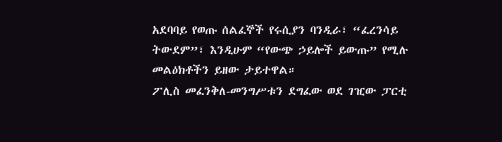አደባባይ የወጡ ሰልፈኞች የሩሲያን ባንዲራ፣ “ፈረንሳይ ትውደም”፣ እንዲሁም “የውጭ ኃይሎች ይውጡ” የሚሉ መልዕክቶችን ይዘው ታይተዋል።
ፖሊስ መፈንቅለ-መንግሥቱን ደግፈው ወደ ገዢው ፓርቲ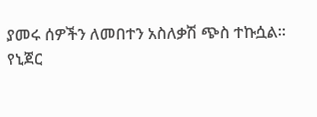ያመሩ ሰዎችን ለመበተን አስለቃሽ ጭስ ተኩሷል።
የኒጀር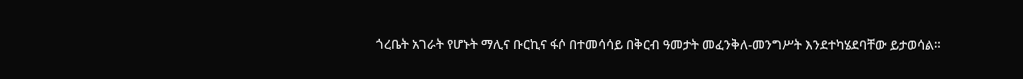ጎረቤት አገራት የሆኑት ማሊና ቡርኪና ፋሶ በተመሳሳይ በቅርብ ዓመታት መፈንቅለ-መንግሥት እንደተካሄደባቸው ይታወሳል።